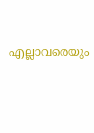എല്ലാവരെയും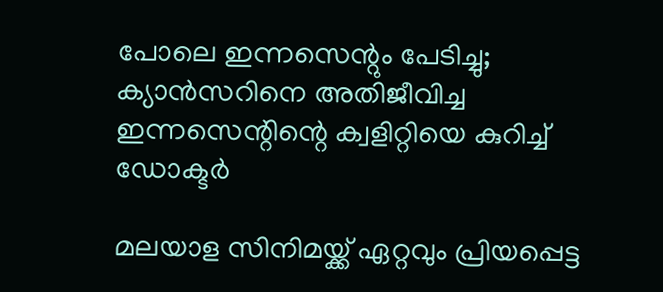പോലെ ഇന്നസെന്റും പേടിച്ചു; ക്യാന്‍സറിനെ അതിജീവിച്ച ഇന്നസെന്റിന്റെ ക്വളിറ്റിയെ കുറിച്ച് ഡോക്ടര്‍

മലയാള സിനിമയ്ക്ക് ഏറ്റവും പ്രിയപ്പെട്ട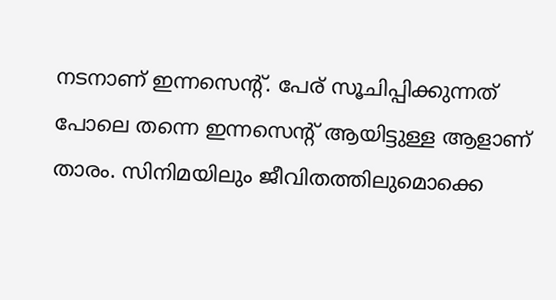നടനാണ് ഇന്നസെന്റ്. പേര് സൂചിപ്പിക്കുന്നത് പോലെ തന്നെ ഇന്നസെന്റ് ആയിട്ടുള്ള ആളാണ് താരം. സിനിമയിലും ജീവിതത്തിലുമൊക്കെ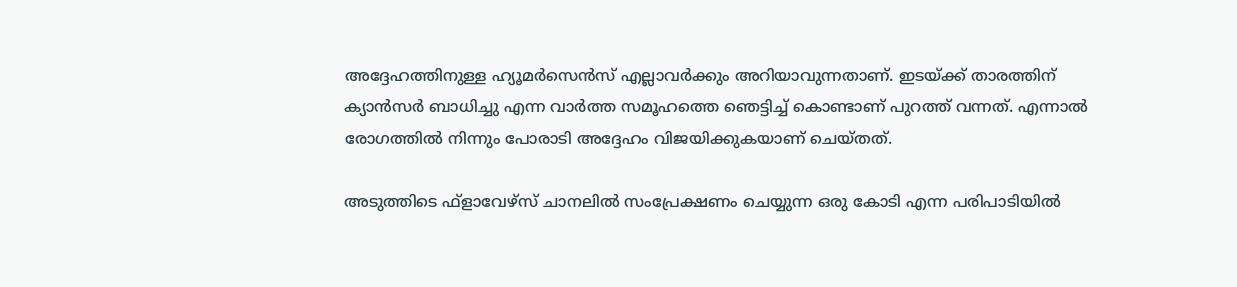അദ്ദേഹത്തിനുള്ള ഹ്യൂമര്‍സെന്‍സ് എല്ലാവര്‍ക്കും അറിയാവുന്നതാണ്. ഇടയ്ക്ക് താരത്തിന് ക്യാന്‍സര്‍ ബാധിച്ചു എന്ന വാര്‍ത്ത സമൂഹത്തെ ഞെട്ടിച്ച് കൊണ്ടാണ് പുറത്ത് വന്നത്. എന്നാല്‍ രോഗത്തില്‍ നിന്നും പോരാടി അദ്ദേഹം വിജയിക്കുകയാണ് ചെയ്തത്.

അടുത്തിടെ ഫ്‌ളാവേഴ്‌സ് ചാനലില്‍ സംപ്രേക്ഷണം ചെയ്യുന്ന ഒരു കോടി എന്ന പരിപാടിയില്‍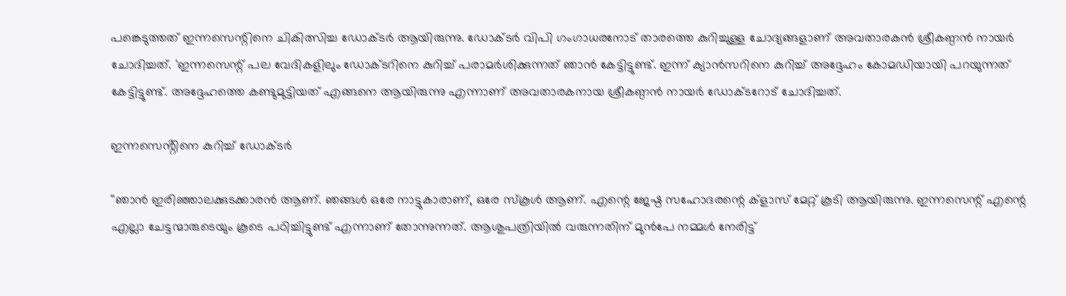പങ്കെടുത്തത് ഇന്നസെന്റിനെ ചികിത്സിച്ച ഡോക്ടര്‍ ആയിരുന്നു. ഡോക്ടര്‍ വിപി ഗംഗാധരനോട് താരത്തെ കുറിച്ചുള്ള ചോദ്യങ്ങളാണ് അവതാരകന്‍ ശ്രീകണ്ഠന്‍ നായര്‍ ചോദിച്ചത്. 'ഇന്നസെന്റ് പല വേദികളിലും ഡോക്ടറിനെ കുറിച്ച് പരാമര്‍ശിക്കുന്നത് ഞാന്‍ കേട്ടിട്ടുണ്ട്. ഇന്ന് ക്യാന്‍സറിനെ കുറിച്ച് അദ്ദേഹം കോമഡിയായി പറയുന്നത് കേട്ടിട്ടുണ്ട്. അദ്ദേഹത്തെ കണ്ടുമുട്ടിയത് എങ്ങനെ ആയിരുന്നു എന്നാണ് അവതാരകനായ ശ്രീകണ്ഠന്‍ നായര്‍ ഡോക്ടറോട് ചോദിച്ചത്.

ഇന്നസെൻ്റിനെ കുറിച്ച് ഡോക്ടർ

''ഞാന്‍ ഇരിഞ്ഞാലക്കുടക്കാരന്‍ ആണ്. ഞങ്ങള്‍ ഒരേ നാട്ടുകാരാണ്, ഒരേ സ്‌കൂള്‍ ആണ്. എന്റെ ജേഷ്ഠ സഹോദരന്റെ ക്ളാസ് മേറ്റ് കൂടി ആയിരുന്നു. ഇന്നസെന്റ് എന്റെ എല്ലാ ചേട്ടന്മാരുടെയും കൂടെ പഠിച്ചിട്ടുണ്ട് എന്നാണ് തോന്നുന്നത്. ആശുപത്രിയില്‍ വരുന്നതിന് മുന്‍പേ നമ്മള്‍ നേരിട്ട്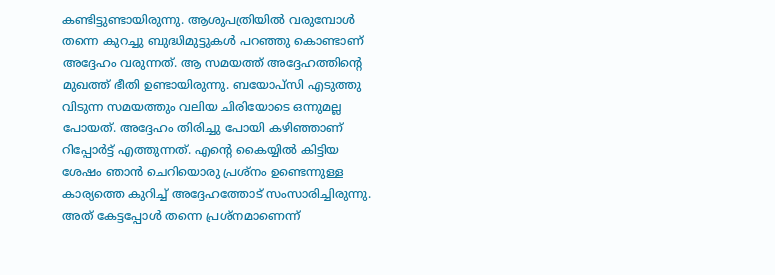കണ്ടിട്ടുണ്ടായിരുന്നു. ആശുപത്രിയില്‍ വരുമ്പോള്‍ തന്നെ കുറച്ചു ബുദ്ധിമുട്ടുകള്‍ പറഞ്ഞു കൊണ്ടാണ് അദ്ദേഹം വരുന്നത്. ആ സമയത്ത് അദ്ദേഹത്തിന്റെ മുഖത്ത് ഭീതി ഉണ്ടായിരുന്നു. ബയോപ്‌സി എടുത്തു വിടുന്ന സമയത്തും വലിയ ചിരിയോടെ ഒന്നുമല്ല പോയത്. അദ്ദേഹം തിരിച്ചു പോയി കഴിഞ്ഞാണ് റിപ്പോര്‍ട്ട് എത്തുന്നത്. എന്റെ കൈയ്യില്‍ കിട്ടിയ ശേഷം ഞാന്‍ ചെറിയൊരു പ്രശ്‌നം ഉണ്ടെന്നുള്ള കാര്യത്തെ കുറിച്ച് അദ്ദേഹത്തോട് സംസാരിച്ചിരുന്നു. അത് കേട്ടപ്പോള്‍ തന്നെ പ്രശ്‌നമാണെന്ന്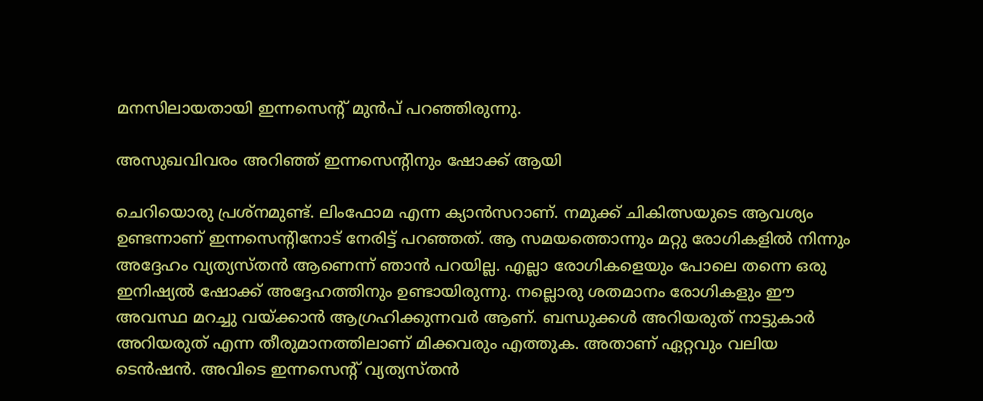മനസിലായതായി ഇന്നസെന്റ് മുന്‍പ് പറഞ്ഞിരുന്നു.

അസുഖവിവരം അറിഞ്ഞ് ഇന്നസെൻ്റിനും ഷോക്ക് ആയി

ചെറിയൊരു പ്രശ്‌നമുണ്ട്. ലിംഫോമ എന്ന ക്യാന്‍സറാണ്. നമുക്ക് ചികിത്സയുടെ ആവശ്യം ഉണ്ടന്നാണ് ഇന്നസെന്റിനോട് നേരിട്ട് പറഞ്ഞത്. ആ സമയത്തൊന്നും മറ്റു രോഗികളില്‍ നിന്നും അദ്ദേഹം വ്യത്യസ്തന്‍ ആണെന്ന് ഞാന്‍ പറയില്ല. എല്ലാ രോഗികളെയും പോലെ തന്നെ ഒരു ഇനിഷ്യല്‍ ഷോക്ക് അദ്ദേഹത്തിനും ഉണ്ടായിരുന്നു. നല്ലൊരു ശതമാനം രോഗികളും ഈ അവസ്ഥ മറച്ചു വയ്ക്കാന്‍ ആഗ്രഹിക്കുന്നവര്‍ ആണ്. ബന്ധുക്കള്‍ അറിയരുത് നാട്ടുകാര്‍ അറിയരുത് എന്ന തീരുമാനത്തിലാണ് മിക്കവരും എത്തുക. അതാണ് ഏറ്റവും വലിയ ടെന്‍ഷന്‍. അവിടെ ഇന്നസെന്റ് വ്യത്യസ്തന്‍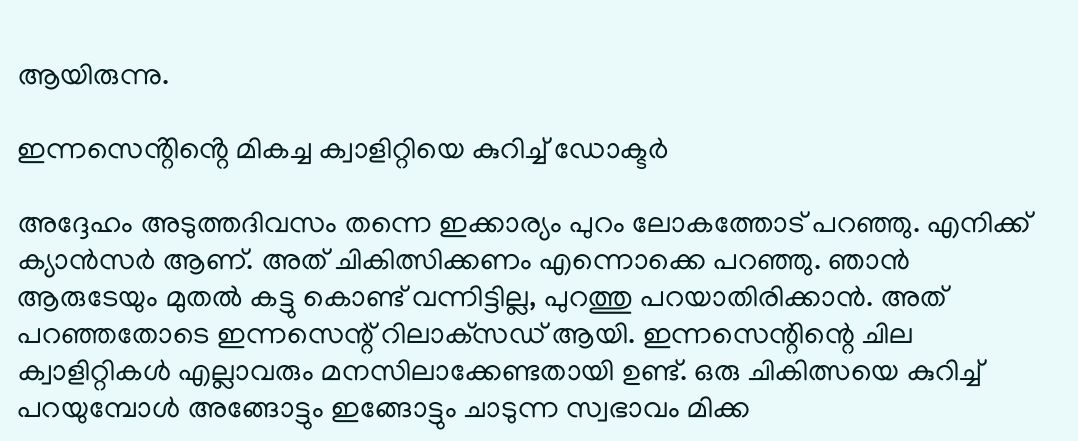ആയിരുന്നു.

ഇന്നസെൻ്റിൻ്റെ മികച്ച ക്വാളിറ്റിയെ കുറിച്ച് ഡോക്ടർ

അദ്ദേഹം അടുത്തദിവസം തന്നെ ഇക്കാര്യം പുറം ലോകത്തോട് പറഞ്ഞു. എനിക്ക് ക്യാന്‍സര്‍ ആണ്. അത് ചികിത്സിക്കണം എന്നൊക്കെ പറഞ്ഞു. ഞാന്‍ ആരുടേയും മുതല്‍ കട്ടു കൊണ്ട് വന്നിട്ടില്ല, പുറത്തു പറയാതിരിക്കാന്‍. അത് പറഞ്ഞതോടെ ഇന്നസെന്റ് റിലാക്‌സഡ് ആയി. ഇന്നസെന്റിന്റെ ചില ക്വാളിറ്റികള്‍ എല്ലാവരും മനസിലാക്കേണ്ടതായി ഉണ്ട്. ഒരു ചികിത്സയെ കുറിച്ച് പറയുമ്പോള്‍ അങ്ങോട്ടും ഇങ്ങോട്ടും ചാടുന്ന സ്വഭാവം മിക്ക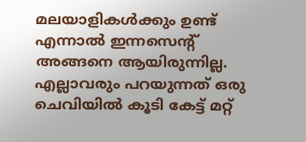മലയാളികള്‍ക്കും ഉണ്ട് എന്നാല്‍ ഇന്നസെന്റ് അങ്ങനെ ആയിരുന്നില്ല. എല്ലാവരും പറയുന്നത് ഒരു ചെവിയില്‍ കൂടി കേട്ട് മറ്റ്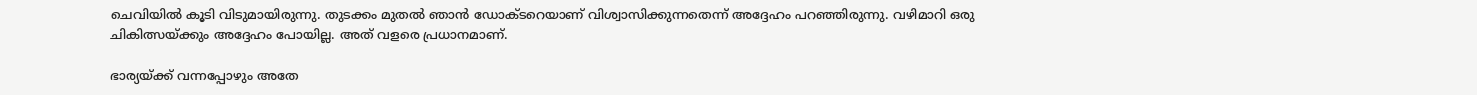ചെവിയില്‍ കൂടി വിടുമായിരുന്നു. തുടക്കം മുതല്‍ ഞാന്‍ ഡോക്ടറെയാണ് വിശ്വാസിക്കുന്നതെന്ന് അദ്ദേഹം പറഞ്ഞിരുന്നു. വഴിമാറി ഒരു ചികിത്സയ്ക്കും അദ്ദേഹം പോയില്ല. അത് വളരെ പ്രധാനമാണ്.

ഭാര്യയ്ക്ക് വന്നപ്പോഴും അതേ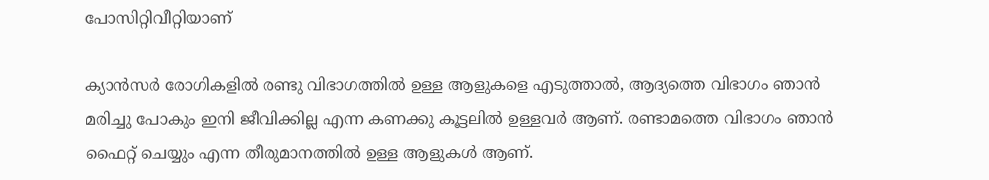പോസിറ്റിവീറ്റിയാണ്

ക്യാന്‍സര്‍ രോഗികളില്‍ രണ്ടു വിഭാഗത്തില്‍ ഉള്ള ആളുകളെ എടുത്താല്‍, ആദ്യത്തെ വിഭാഗം ഞാന്‍ മരിച്ചു പോകും ഇനി ജീവിക്കില്ല എന്ന കണക്കു കൂട്ടലില്‍ ഉള്ളവര്‍ ആണ്. രണ്ടാമത്തെ വിഭാഗം ഞാന്‍ ഫൈറ്റ് ചെയ്യും എന്ന തീരുമാനത്തില്‍ ഉള്ള ആളുകള്‍ ആണ്.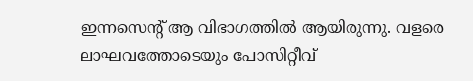ഇന്നസെന്റ് ആ വിഭാഗത്തില്‍ ആയിരുന്നു. വളരെ ലാഘവത്തോടെയും പോസിറ്റീവ്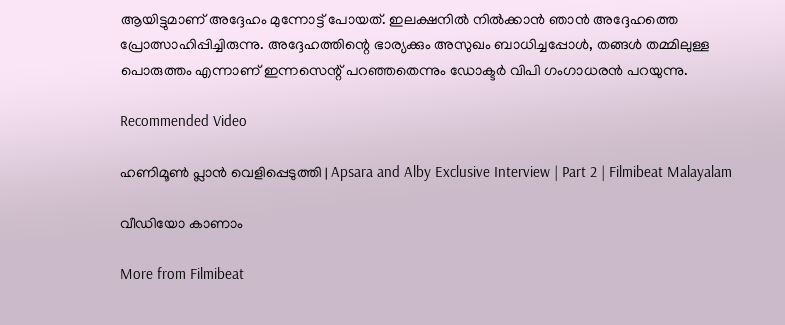ആയിട്ടുമാണ് അദ്ദേഹം മുന്നോട്ട് പോയത്. ഇലക്ഷനില്‍ നില്‍ക്കാന്‍ ഞാന്‍ അദ്ദേഹത്തെ പ്രോത്സാഹിപ്പിച്ചിരുന്നു. അദ്ദേഹത്തിന്റെ ഭാര്യക്കും അസുഖം ബാധിച്ചപ്പോള്‍, തങ്ങള്‍ തമ്മിലുള്ള പൊരുത്തം എന്നാണ് ഇന്നസെന്റ് പറഞ്ഞതെന്നും ഡോക്ടര്‍ വിപി ഗംഗാധരന്‍ പറയുന്നു.

Recommended Video

ഹണിമൂൺ പ്ലാൻ വെളിപ്പെടുത്തി | Apsara and Alby Exclusive Interview | Part 2 | Filmibeat Malayalam

വീഡിയോ കാണാം

More from Filmibeat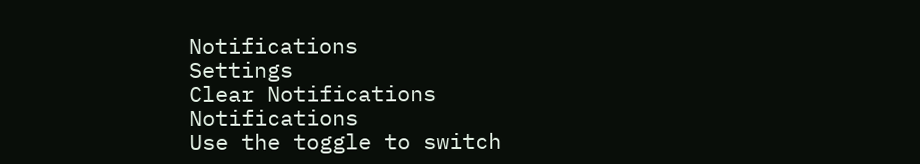Notifications
Settings
Clear Notifications
Notifications
Use the toggle to switch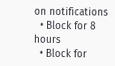on notifications
  • Block for 8 hours
  • Block for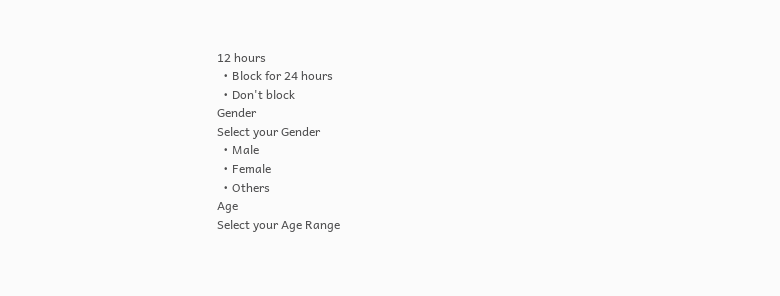12 hours
  • Block for 24 hours
  • Don't block
Gender
Select your Gender
  • Male
  • Female
  • Others
Age
Select your Age Range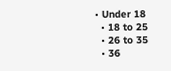• Under 18
  • 18 to 25
  • 26 to 35
  • 36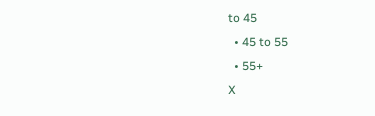to 45
  • 45 to 55
  • 55+
X